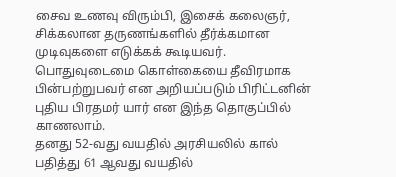சைவ உணவு விரும்பி, இசைக் கலைஞர், சிக்கலான தருணங்களில் தீர்க்கமான முடிவுகளை எடுக்கக் கூடியவர். பொதுவுடைமை கொள்கையை தீவிரமாக பின்பற்றுபவர் என அறியப்படும் பிரிட்டனின் புதிய பிரதமர் யார் என இந்த தொகுப்பில் காணலாம்.
தனது 52-வது வயதில் அரசியலில் கால் பதித்து 61 ஆவது வயதில்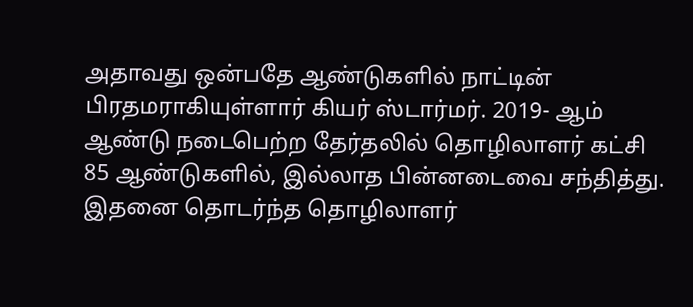அதாவது ஒன்பதே ஆண்டுகளில் நாட்டின் பிரதமராகியுள்ளார் கியர் ஸ்டார்மர். 2019- ஆம் ஆண்டு நடைபெற்ற தேர்தலில் தொழிலாளர் கட்சி 85 ஆண்டுகளில், இல்லாத பின்னடைவை சந்தித்து. இதனை தொடர்ந்த தொழிலாளர்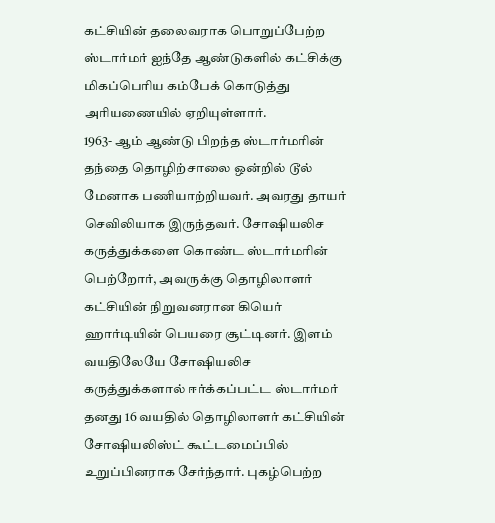கட்சியின் தலைவராக பொறுப்பேற்ற ஸ்டார்மர் ஐந்தே ஆண்டுகளில் கட்சிக்கு மிகப்பெரிய கம்பேக் கொடுத்து அரியணையில் ஏறியுள்ளார்.
1963- ஆம் ஆண்டு பிறந்த ஸ்டார்மரின் தந்தை தொழிற்சாலை ஒன்றில் டூல் மேனாக பணியாற்றியவர். அவரது தாயர் செவிலியாக இருந்தவர். சோஷியலிச கருத்துக்களை கொண்ட ஸ்டார்மரின் பெற்றோர், அவருக்கு தொழிலாளர் கட்சியின் நிறுவனரான கியெர் ஹார்டியின் பெயரை சூட்டினர். இளம் வயதிலேயே சோஷியலிச கருத்துக்களால் ஈர்க்கப்பட்ட ஸ்டார்மர் தனது 16 வயதில் தொழிலாளர் கட்சியின் சோஷியலிஸ்ட் கூட்டமைப்பில் உறுப்பினராக சேர்ந்தார். புகழ்பெற்ற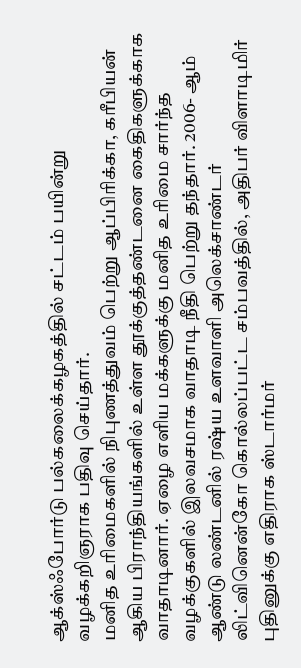ஆக்ஸ்ஃபோர்டு பல்கலைக்கழகத்தில் சட்டம் பயின்று வழக்கறிஞராக பதிவு செய்தார்.
மனித உரிமைகளில் நிபுணத்துவம் பெற்று ஆப்பிரிக்கா, கரீபியன் ஆகிய பிராந்தியங்களில் உள்ள தூக்குத்தண்டனை கைதிகளுக்காக வாதாடினார். ஏழை எளிய மக்களுக்கு மனித உரிமை சார்ந்த வழக்குகளில் இலவசமாக வாதாடி நீதி பெற்று தந்தார். 2006- ஆம் ஆண்டு லண்டனில் ரஷ்ய உளவாளி அலெக்சாண்டர் லிட்வினென்கோ கொல்லப்பட்ட சம்பவத்தில், அதிபர் விளாடிமிர் புதினுக்கு எதிராக ஸ்டார்மர்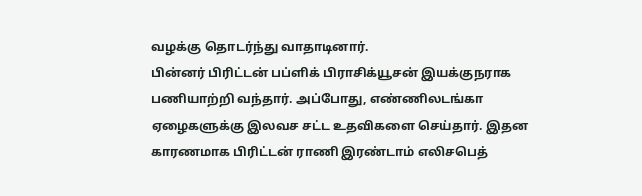வழக்கு தொடர்ந்து வாதாடினார்.
பின்னர் பிரிட்டன் பப்ளிக் பிராசிக்யூசன் இயக்குநராக பணியாற்றி வந்தார். அப்போது, எண்ணிலடங்கா ஏழைகளுக்கு இலவச சட்ட உதவிகளை செய்தார். இதன காரணமாக பிரிட்டன் ராணி இரண்டாம் எலிசபெத்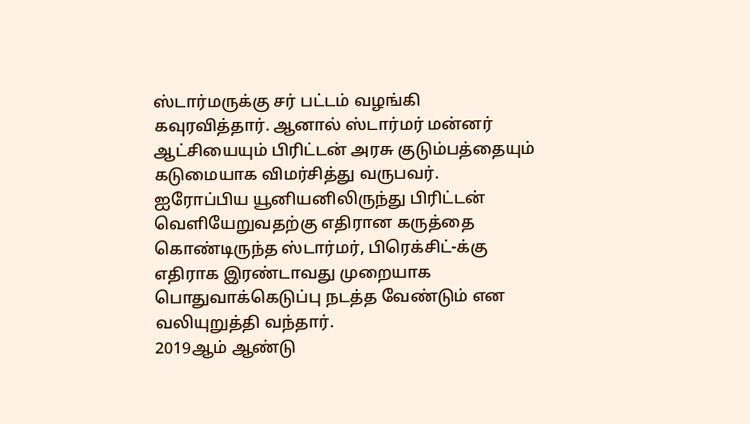ஸ்டார்மருக்கு சர் பட்டம் வழங்கி கவுரவித்தார். ஆனால் ஸ்டார்மர் மன்னர் ஆட்சியையும் பிரிட்டன் அரசு குடும்பத்தையும் கடுமையாக விமர்சித்து வருபவர்.
ஐரோப்பிய யூனியனிலிருந்து பிரிட்டன் வெளியேறுவதற்கு எதிரான கருத்தை கொண்டிருந்த ஸ்டார்மர், பிரெக்சிட்-க்கு எதிராக இரண்டாவது முறையாக பொதுவாக்கெடுப்பு நடத்த வேண்டும் என வலியுறுத்தி வந்தார்.
2019ஆம் ஆண்டு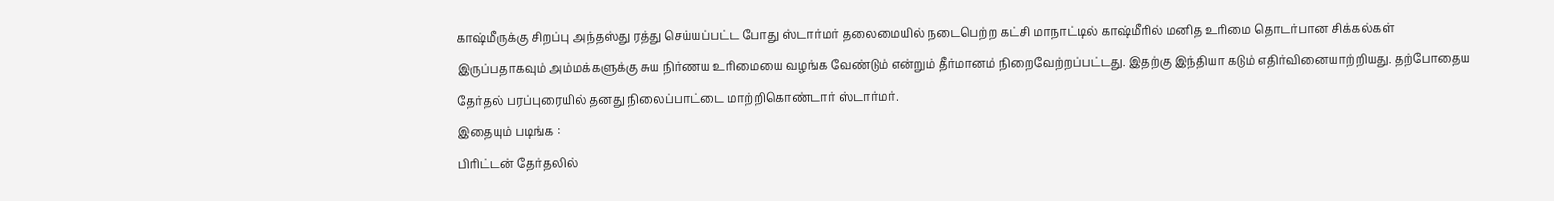காஷ்மீருக்கு சிறப்பு அந்தஸ்து ரத்து செய்யப்பட்ட போது ஸ்டார்மர் தலைமையில் நடைபெற்ற கட்சி மாநாட்டில் காஷ்மீரில் மனித உரிமை தொடர்பான சிக்கல்கள் இருப்பதாகவும் அம்மக்களுக்கு சுய நிர்ணய உரிமையை வழங்க வேண்டும் என்றும் தீர்மானம் நிறைவேற்றப்பட்டது. இதற்கு இந்தியா கடும் எதிர்வினையாற்றியது. தற்போதைய தேர்தல் பரப்புரையில் தனது நிலைப்பாட்டை மாற்றிகொண்டார் ஸ்டார்மர்.
இதையும் படிங்க :
பிரிட்டன் தேர்தலில்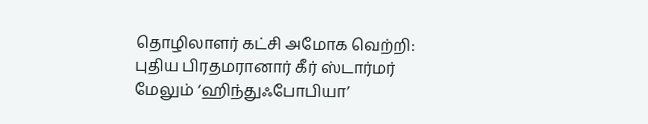தொழிலாளர் கட்சி அமோக வெற்றி: புதிய பிரதமரானார் கீர் ஸ்டார்மர்
மேலும் ‘ஹிந்துஃபோபியா’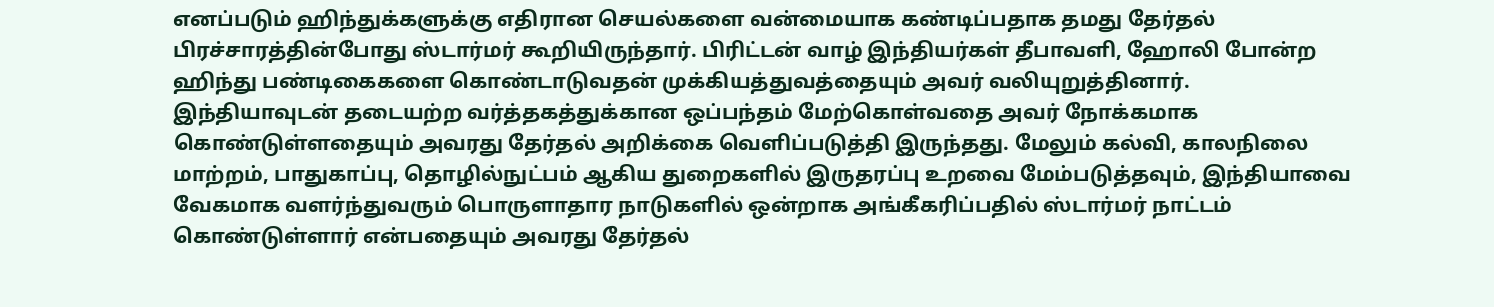எனப்படும் ஹிந்துக்களுக்கு எதிரான செயல்களை வன்மையாக கண்டிப்பதாக தமது தேர்தல் பிரச்சாரத்தின்போது ஸ்டார்மர் கூறியிருந்தார். பிரிட்டன் வாழ் இந்தியர்கள் தீபாவளி, ஹோலி போன்ற ஹிந்து பண்டிகைகளை கொண்டாடுவதன் முக்கியத்துவத்தையும் அவர் வலியுறுத்தினார்.
இந்தியாவுடன் தடையற்ற வர்த்தகத்துக்கான ஒப்பந்தம் மேற்கொள்வதை அவர் நோக்கமாக கொண்டுள்ளதையும் அவரது தேர்தல் அறிக்கை வெளிப்படுத்தி இருந்தது. மேலும் கல்வி, காலநிலை மாற்றம், பாதுகாப்பு, தொழில்நுட்பம் ஆகிய துறைகளில் இருதரப்பு உறவை மேம்படுத்தவும், இந்தியாவை வேகமாக வளர்ந்துவரும் பொருளாதார நாடுகளில் ஒன்றாக அங்கீகரிப்பதில் ஸ்டார்மர் நாட்டம் கொண்டுள்ளார் என்பதையும் அவரது தேர்தல்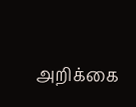அறிக்கை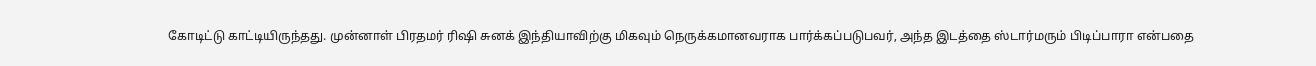கோடிட்டு காட்டியிருந்தது. முன்னாள் பிரதமர் ரிஷி சுனக் இந்தியாவிற்கு மிகவும் நெருக்கமானவராக பார்க்கப்படுபவர், அந்த இடத்தை ஸ்டார்மரும் பிடிப்பாரா என்பதை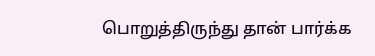பொறுத்திருந்து தான் பார்க்க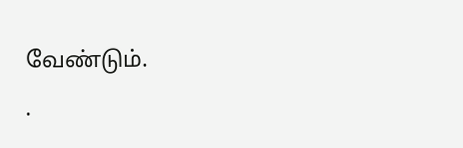வேண்டும்.
.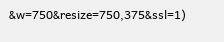&w=750&resize=750,375&ssl=1)